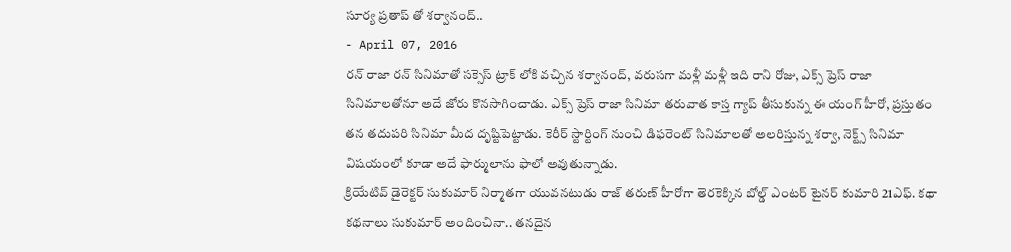సూర్య ప్రతాప్ తో శర్వానంద్..
- April 07, 2016
రన్ రాజా రన్ సినిమాతో సక్సెస్ ట్రాక్ లోకి వచ్చిన శర్వానంద్, వరుసగా మళ్లీ మళ్లీ ఇది రాని రోజు, ఎక్స్ ప్రెస్ రాజా సినిమాలతోనూ అదే జోరు కొనసాగించాడు. ఎక్స్ ప్రెస్ రాజా సినిమా తరువాత కాస్త గ్యాప్ తీసుకున్న ఈ యంగ్ హీరో, ప్రస్తుతం తన తదుపరి సినిమా మీద దృష్టిపెట్టాడు. కెరీర్ స్టార్టింగ్ నుంచి డిఫరెంట్ సినిమాలతో అలరిస్తున్న శర్వా, నెక్ట్స్ సినిమా విషయంలో కూడా అదే ఫార్ములాను ఫాలో అవుతున్నాడు.
క్రియేటివ్ డైరెక్టర్ సుకుమార్ నిర్మాతగా యువనటుడు రాజ్ తరుణ్ హీరోగా తెరకెక్కిన బోల్డ్ ఎంటర్ టైనర్ కుమారి 21ఎఫ్. కథా కథనాలు సుకుమార్ అందించినా.. తనదైన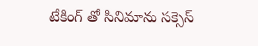టేకింగ్ తో సినిమాను సక్సెస్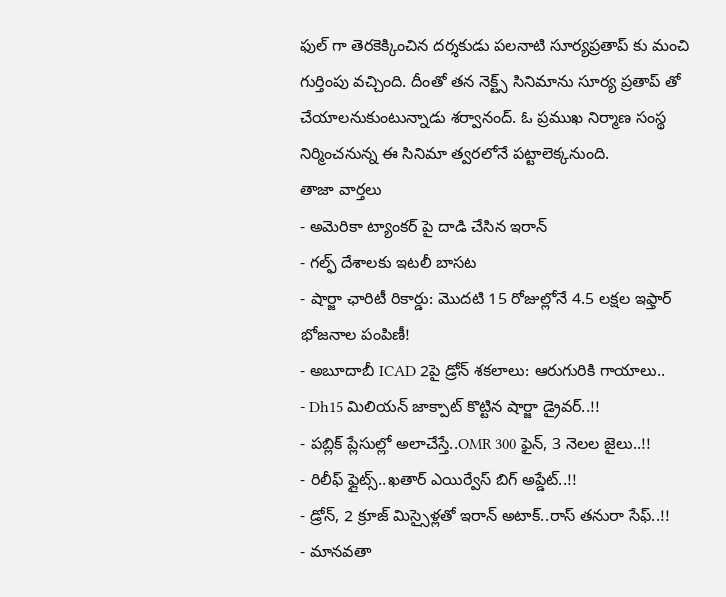ఫుల్ గా తెరకెక్కించిన దర్శకుడు పలనాటి సూర్యప్రతాప్ కు మంచి గుర్తింపు వచ్చింది. దీంతో తన నెక్ట్స్ సినిమాను సూర్య ప్రతాప్ తో చేయాలనుకుంటున్నాడు శర్వానంద్. ఓ ప్రముఖ నిర్మాణ సంస్థ నిర్మించనున్న ఈ సినిమా త్వరలోనే పట్టాలెక్కనుంది.
తాజా వార్తలు
- అమెరికా ట్యాంకర్ పై దాడి చేసిన ఇరాన్
- గల్ఫ్ దేశాలకు ఇటలీ బాసట
- షార్జా ఛారిటీ రికార్డు: మొదటి 15 రోజుల్లోనే 4.5 లక్షల ఇఫ్తార్ భోజనాల పంపిణీ!
- అబూదాబీ ICAD 2పై డ్రోన్ శకలాలు: ఆరుగురికి గాయాలు..
- Dh15 మిలియన్ జాక్పాట్ కొట్టిన షార్జా డ్రైవర్..!!
- పబ్లిక్ ప్లేసుల్లో అలాచేస్తే..OMR 300 ఫైన్, 3 నెలల జైలు..!!
- రిలీఫ్ ఫ్లైట్స్..ఖతార్ ఎయిర్వేస్ బిగ్ అప్డేట్..!!
- డ్రోన్, 2 క్రూజ్ మిస్సైళ్లతో ఇరాన్ అటాక్..రాస్ తనురా సేఫ్..!!
- మానవతా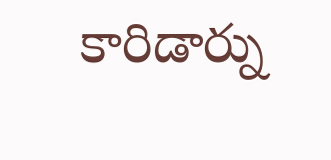కారిడార్ను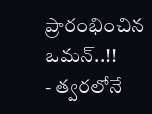ప్రారంభించిన ఒమన్..!!
- త్వరలోనే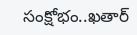సంక్షోభం..ఖతార్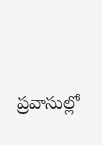ప్రవాసుల్లో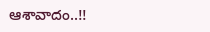ఆశావాదం..!!